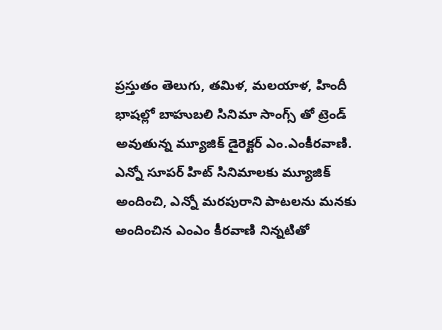ప్రస్తుతం తెలుగు, తమిళ, మలయాళ, హిందీ భాషల్లో బాహుబలి సినిమా సాంగ్స్ తో ట్రెండ్ అవుతున్న మ్యూజిక్ డైరెక్టర్ ఎం.ఎంకీరవాణి. ఎన్నో సూపర్ హిట్ సినిమాలకు మ్యూజిక్ అందించి, ఎన్నో మరపురాని పాటలను మనకు అందించిన ఎంఎం కీరవాణి నిన్నటితో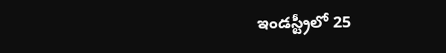ఇండస్ట్రీలో 25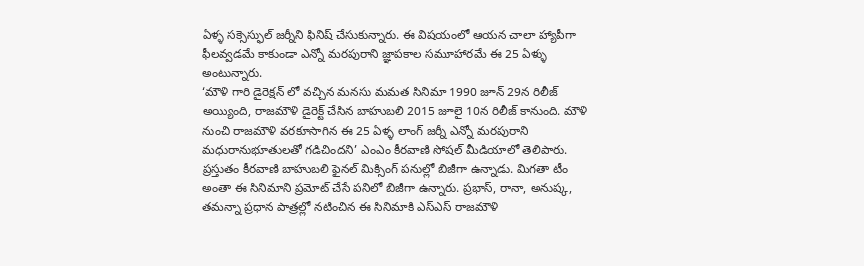ఏళ్ళ సక్సెస్ఫుల్ జర్నీని ఫినిష్ చేసుకున్నారు. ఈ విషయంలో ఆయన చాలా హ్యాపీగా ఫీలవ్వడమే కాకుండా ఎన్నో మరపురాని జ్ఞాపకాల సమూహారమే ఈ 25 ఏళ్ళు అంటున్నారు.
‘మౌళి గారి డైరెక్షన్ లో వచ్చిన మనసు మమత సినిమా 1990 జూన్ 29న రిలీజ్ అయ్యింది, రాజమౌళి డైరెక్ట్ చేసిన బాహుబలి 2015 జూలై 10న రిలీజ్ కానుంది. మౌళి నుంచి రాజమౌళి వరకూసాగిన ఈ 25 ఏళ్ళ లాంగ్ జర్నీ ఎన్నో మరపురాని మధురానుభూతులతో గడిచిందని’ ఎంఎం కీరవాణి సోషల్ మీడియాలో తెలిపారు. ప్రస్తుతం కీరవాణి బాహుబలి ఫైనల్ మిక్సింగ్ పనుల్లో బిజీగా ఉన్నాడు. మిగతా టీం అంతా ఈ సినిమాని ప్రమోట్ చేసే పనిలో బిజీగా ఉన్నారు. ప్రభాస్, రానా, అనుష్క, తమన్నా ప్రధాన పాత్రల్లో నటించిన ఈ సినిమాకి ఎస్ఎస్ రాజమౌళి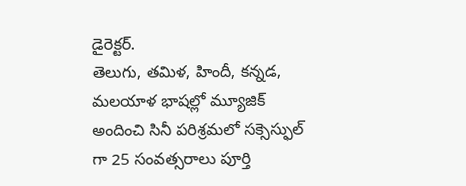డైరెక్టర్.
తెలుగు, తమిళ, హిందీ, కన్నడ, మలయాళ భాషల్లో మ్యూజిక్ అందించి సినీ పరిశ్రమలో సక్సెస్ఫుల్ గా 25 సంవత్సరాలు పూర్తి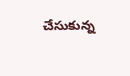చేసుకున్న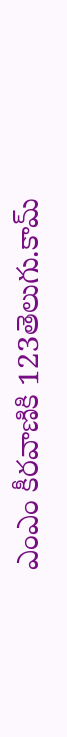ఎంఎం కీరవాణికి 123తెలుగు.కామ్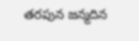తరపున జన్మదిన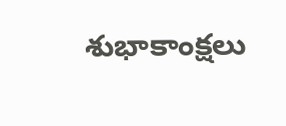శుభాకాంక్షలు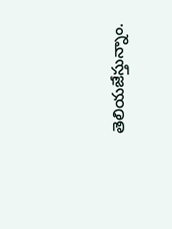తెలియజేస్తున్నాం.